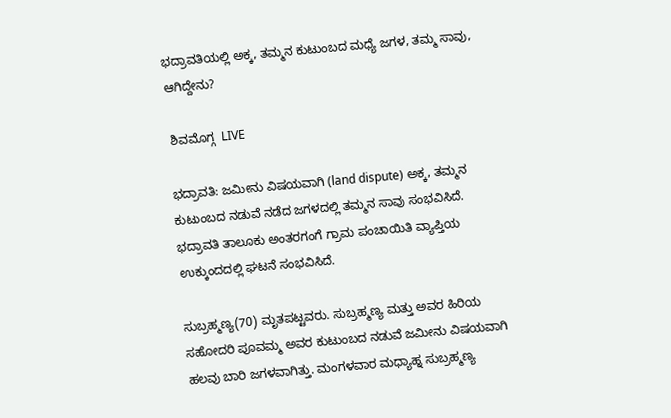ಭದ್ರಾವತಿಯಲ್ಲಿ ಅಕ್ಕ, ತಮ್ಮನ ಕುಟುಂಬದ ಮಧ್ಯೆ ಜಗಳ, ತಮ್ಮ ಸಾವು, ಆಗಿದ್ದೇನು?

 ಶಿವಮೊಗ್ಗ  LIVE

ಭದ್ರಾವತಿ: ಜಮೀನು ವಿಷಯವಾಗಿ (land dispute) ಅಕ್ಕ, ತಮ್ಮನ ಕುಟುಂಬದ ನಡುವೆ ನಡೆದ ಜಗಳದಲ್ಲಿ ತಮ್ಮನ ಸಾವು ಸಂಭವಿಸಿದೆ. ಭದ್ರಾವತಿ ತಾಲೂಕು ಅಂತರಗಂಗೆ ಗ್ರಾಮ ಪಂಚಾಯಿತಿ ವ್ಯಾಪ್ತಿಯ ಉಕ್ಕುಂದದಲ್ಲಿ ಘಟನೆ ಸಂಭವಿಸಿದೆ.

ಸುಬ್ರಹ್ಮಣ್ಯ(70) ಮೃತಪಟ್ಟವರು. ಸುಬ್ರಹ್ಮಣ್ಯ ಮತ್ತು ಅವರ ಹಿರಿಯ ಸಹೋದರಿ ಪೂವಮ್ಮ ಅವರ ಕುಟುಂಬದ ನಡುವೆ ಜಮೀನು ವಿಷಯವಾಗಿ ಹಲವು ಬಾರಿ ಜಗಳವಾಗಿತ್ತು. ಮಂಗಳವಾರ ಮಧ್ಯಾಹ್ನ ಸುಬ್ರಹ್ಮಣ್ಯ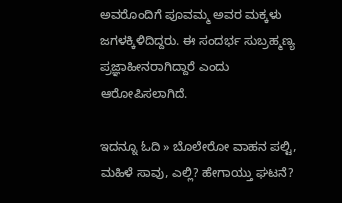ಅವರೊಂದಿಗೆ ಪೂವಮ್ಮ ಅವರ ಮಕ್ಕಳು ಜಗಳಕ್ಕಿಳಿದಿದ್ದರು. ಈ ಸಂದರ್ಭ ಸುಬ್ರಹ್ಮಣ್ಯ ಪ್ರಜ್ಞಾಹೀನರಾಗಿದ್ದಾರೆ ಎಂದು ಆರೋಪಿಸಲಾಗಿದೆ.

ಇದನ್ನೂ ಓದಿ » ಬೊಲೇರೋ ವಾಹನ ಪಲ್ಟಿ, ಮಹಿಳೆ ಸಾವು, ಎಲ್ಲಿ? ಹೇಗಾಯ್ತು ಘಟನೆ?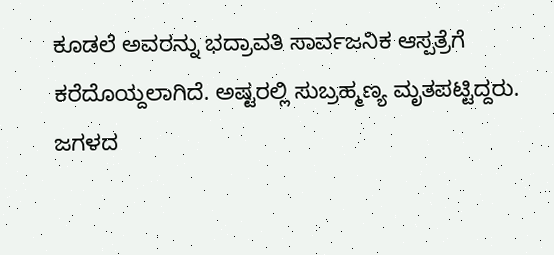ಕೂಡಲೆ ಅವರನ್ನು ಭದ್ರಾವತಿ ಸಾರ್ವಜನಿಕ ಆಸ್ಪತ್ರೆಗೆ ಕರೆದೊಯ್ದಲಾಗಿದೆ. ಅಷ್ಟರಲ್ಲಿ ಸುಬ್ರಹ್ಮಣ್ಯ ಮೃತಪಟ್ಟಿದ್ದರು. ಜಗಳದ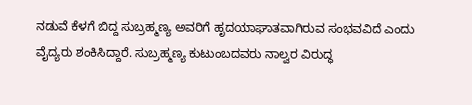ನಡುವೆ ಕೆಳಗೆ ಬಿದ್ದ ಸುಬ್ರಹ್ಮಣ್ಯ ಅವರಿಗೆ ಹೃದಯಾಘಾತವಾಗಿರುವ ಸಂಭವವಿದೆ ಎಂದು ವೈದ್ಯರು ಶಂಕಿಸಿದ್ದಾರೆ. ಸುಬ್ರಹ್ಮಣ್ಯ ಕುಟುಂಬದವರು ನಾಲ್ವರ ವಿರುದ್ಧ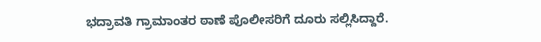ಭದ್ರಾವತಿ ಗ್ರಾಮಾಂತರ ಠಾಣೆ ಪೊಲೀಸರಿಗೆ ದೂರು ಸಲ್ಲಿಸಿದ್ದಾರೆ.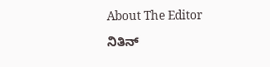About The Editor

ನಿತಿನ್‌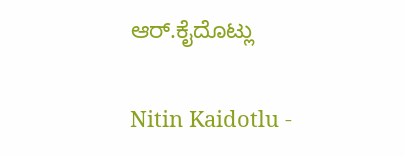ಆರ್‌.ಕೈದೊಟ್ಲು

Nitin Kaidotlu -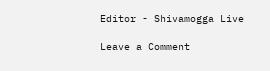Editor - Shivamogga Live

Leave a Comment